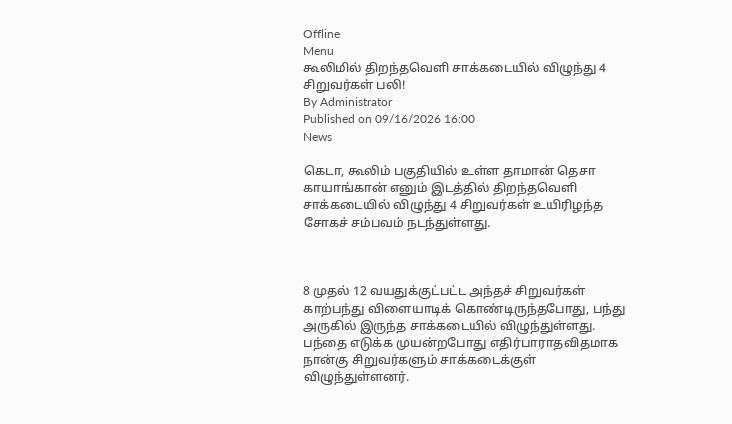Offline
Menu
கூலிமில் திறந்தவெளி சாக்கடையில் விழுந்து 4 சிறுவர்கள் பலி!
By Administrator
Published on 09/16/2026 16:00
News

கெடா, கூலிம் பகுதியில் உள்ள தாமான் தெசா காயாங்கான் எனும் இடத்தில் திறந்தவெளி சாக்கடையில் விழுந்து 4 சிறுவர்கள் உயிரிழந்த சோகச் சம்பவம் நடந்துள்ளது.



8 முதல் 12 வயதுக்குட்பட்ட அந்தச் சிறுவர்கள் காற்பந்து விளையாடிக் கொண்டிருந்தபோது, பந்து அருகில் இருந்த சாக்கடையில் விழுந்துள்ளது. பந்தை எடுக்க முயன்றபோது எதிர்பாராதவிதமாக நான்கு சிறுவர்களும் சாக்கடைக்குள் விழுந்துள்ளனர்.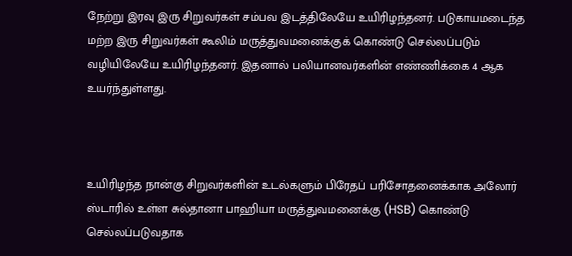நேற்று இரவு இரு சிறுவர்கள் சம்பவ இடத்திலேயே உயிரிழந்தனர். படுகாயமடைந்த மற்ற இரு சிறுவர்கள் கூலிம் மருத்துவமனைக்குக் கொண்டு செல்லப்படும் வழியிலேயே உயிரிழந்தனர். இதனால் பலியானவர்களின் எண்ணிக்கை 4 ஆக உயர்ந்துள்ளது.



உயிரிழந்த நான்கு சிறுவர்களின் உடல்களும் பிரேதப் பரிசோதனைக்காக அலோர் ஸ்டாரில் உள்ள சுல்தானா பாஹியா மருத்துவமனைக்கு (HSB) கொண்டு செல்லப்படுவதாக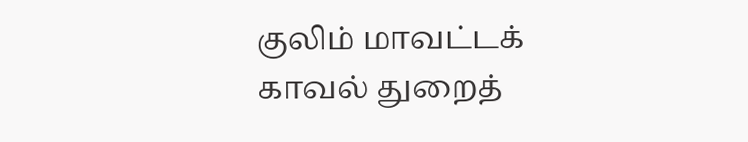குலிம் மாவட்டக் காவல் துறைத்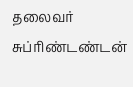தலைவர் சுப்ரிண்டண்டன்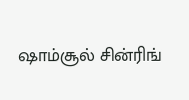ஷாம்சூல் சின்ரிங்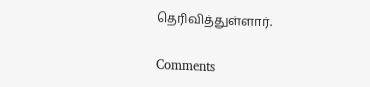தெரிவித்துள்ளார்.

Comments